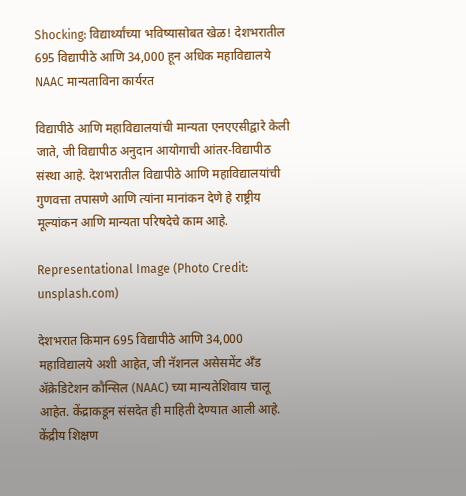Shocking: विद्यार्थ्यांच्या भविष्यासोबत खेळ! देशभरातील 695 विद्यापीठे आणि 34,000 हून अधिक महाविद्यालये NAAC मान्यताविना कार्यरत

विद्यापीठे आणि महाविद्यालयांची मान्यता एनएएसीद्वारे केली जाते, जी विद्यापीठ अनुदान आयोगाची आंतर-विद्यापीठ संस्था आहे. देशभरातील विद्यापीठे आणि महाविद्यालयांची गुणवत्ता तपासणे आणि त्यांना मानांकन देणे हे राष्ट्रीय मूल्यांकन आणि मान्यता परिषदेचे काम आहे.

Representational Image (Photo Credit: unsplash.com)

देशभरात किमान 695 विद्यापीठे आणि 34,000 महाविद्यालये अशी आहेत, जी नॅशनल असेसमेंट अँड ॲक्रेडिटेशन कौन्सिल (NAAC) च्या मान्यतेशिवाय चालू आहेत. केंद्राकडून संसदेत ही माहिती देण्यात आली आहे. केंद्रीय शिक्षण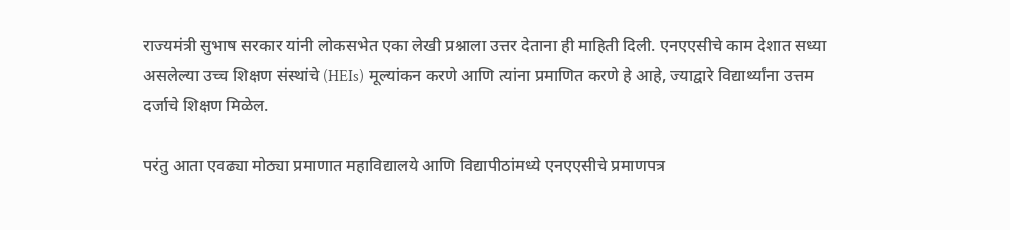राज्यमंत्री सुभाष सरकार यांनी लोकसभेत एका लेखी प्रश्नाला उत्तर देताना ही माहिती दिली. एनएएसीचे काम देशात सध्या असलेल्या उच्च शिक्षण संस्थांचे (HEIs) मूल्यांकन करणे आणि त्यांना प्रमाणित करणे हे आहे, ज्याद्वारे विद्यार्थ्यांना उत्तम दर्जाचे शिक्षण मिळेल.

परंतु आता एवढ्या मोठ्या प्रमाणात महाविद्यालये आणि विद्यापीठांमध्ये एनएएसीचे प्रमाणपत्र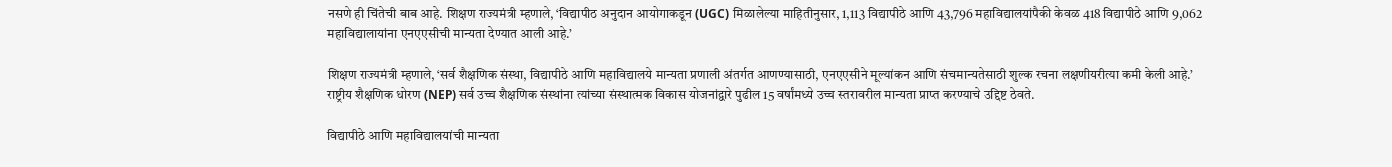नसणे ही चिंतेची बाब आहे. शिक्षण राज्यमंत्री म्हणाले, ‘विद्यापीठ अनुदान आयोगाकडून (UGC) मिळालेल्या माहितीनुसार, 1,113 विद्यापीठे आणि 43,796 महाविद्यालयांपैकी केवळ 418 विद्यापीठे आणि 9,062 महाविद्यालायांना एनएएसीची मान्यता देण्यात आली आहे.’

शिक्षण राज्यमंत्री म्हणाले, ‘सर्व शैक्षणिक संस्था, विद्यापीठे आणि महाविद्यालये मान्यता प्रणाली अंतर्गत आणण्यासाठी, एनएएसीने मूल्यांकन आणि संचमान्यतेसाठी शुल्क रचना लक्षणीयरीत्या कमी केली आहे.’ राष्ट्रीय शैक्षणिक धोरण (NEP) सर्व उच्च शैक्षणिक संस्थांना त्यांच्या संस्थात्मक विकास योजनांद्वारे पुढील 15 वर्षांमध्ये उच्च स्तरावरील मान्यता प्राप्त करण्याचे उद्दिष्ट ठेवते.

विद्यापीठे आणि महाविद्यालयांची मान्यता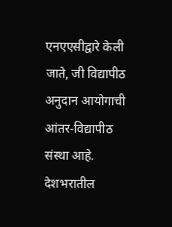एनएएसीद्वारे केली जाते, जी विद्यापीठ अनुदान आयोगाची आंतर-विद्यापीठ संस्था आहे. देशभरातील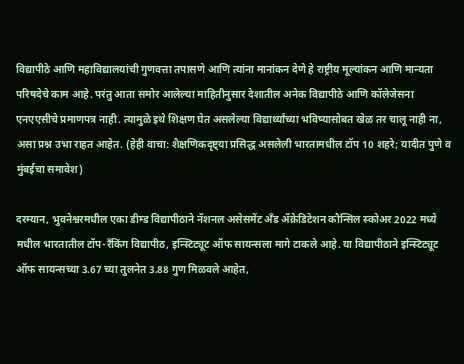विद्यापीठे आणि महाविद्यालयांची गुणवत्ता तपासणे आणि त्यांना मानांकन देणे हे राष्ट्रीय मूल्यांकन आणि मान्यता परिषदेचे काम आहे. परंतु आता समोर आलेल्या माहितीनुसार देशातील अनेक विद्यापीठे आणि कॉलेजेसना एनएएसीचे प्रमाणपत्र नाही. त्यामुळे इथे शिक्षण घेत असलेल्या विद्यार्थ्यांच्या भविष्यासोबत खेळ तर चालू नाही ना, असा प्रश्न उभा राहत आहेत. (हेही वाचा: शैक्षणिकदृष्ट्या प्रसिद्ध असलेली भारतामधील टॉप 10 शहरे; यादीत पुणे व मुंबईचा समावेश)

दरम्यान, भुवनेश्वरमधील एका डीम्ड विद्यापीठाने नॅशनल असेसमेंट अँड ॲक्रेडिटेशन कौन्सिल स्कोअर 2022 मध्ये मधील भारतातील टॉप-रँकिंग विद्यापीठ, इन्स्टिट्यूट ऑफ सायन्सला मागे टाकले आहे. या विद्यापीठाने इन्स्टिट्यूट ऑफ सायन्सच्या 3.67 च्या तुलनेत 3.88 गुण मिळवले आहेत,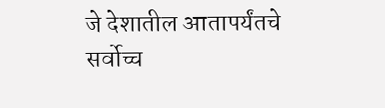जे देशातील आतापर्यंतचे सर्वोच्च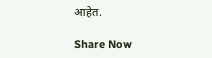आहेत.

Share Now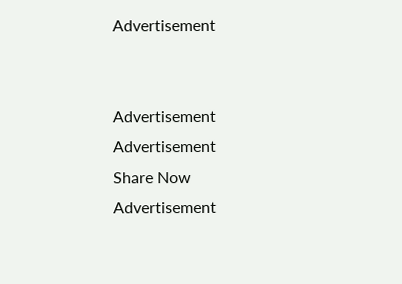Advertisement


Advertisement
Advertisement
Share Now
Advertisement